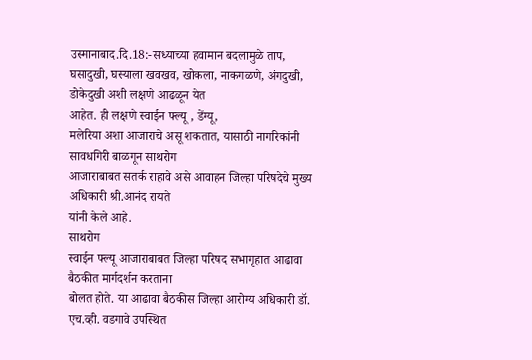उस्मानाबाद.दि.18:-सध्याच्या हवामान बदलामुळे ताप,
घसादुखी, घस्याला खवखव, खोकला, नाकगळणे, अंगदुखी, डोकेदुखी अशी लक्षणे आढळून येत
आहेत. ही लक्षणे स्वाईन फ्ल्यू , डेंग्यू,
मलेरिया अशा आजाराचे असू शकतात, यासाठी नागरिकांनी सावधगिरी बाळगून साथरोग
आजाराबाबत सतर्क राहावे असे आवाहन जिल्हा परिषदेचे मुख्य अधिकारी श्री.आनंद रायते
यांनी केले आहे.
साथरोग
स्वाईन फ्ल्यू आजाराबाबत जिल्हा परिषद सभागृहात आढावा बैठकीत मार्गदर्शन करताना
बोलत होते. या आढावा बैठकीस जिल्हा आरोग्य अधिकारी डॉ. एच.व्ही. वडगावे उपस्थित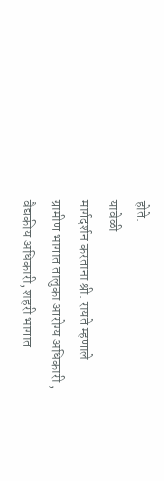होते.
यावेळी
मार्गदर्शन करताना श्री. रायते म्हणाले ग्रामीण भागात तालुका आरोग्य अधिकारी ,
वैद्यकीय अधिकारी, शहरी भागात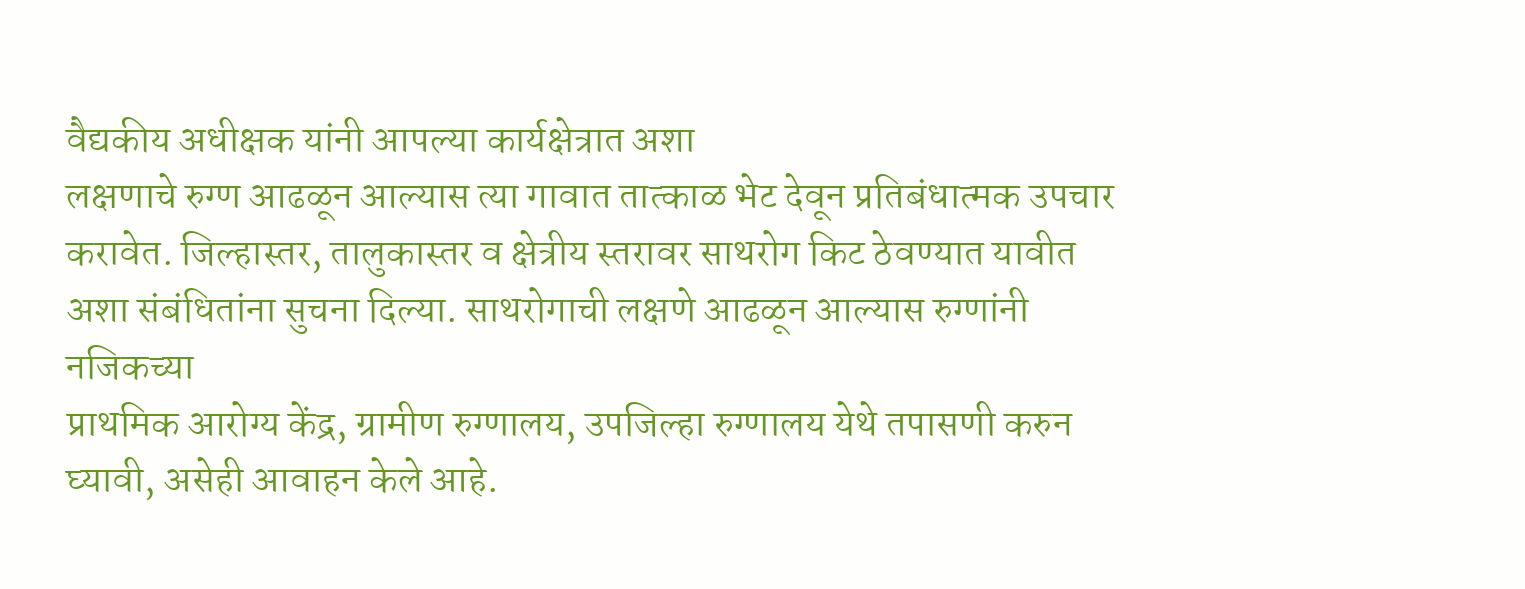वैद्यकीय अधीक्षक यांनी आपल्या कार्यक्षेत्रात अशा
लक्षणाचे रुग्ण आढळून आल्यास त्या गावात तात्काळ भेट देवून प्रतिबंधात्मक उपचार
करावेत. जिल्हास्तर, तालुकास्तर व क्षेत्रीय स्तरावर साथरोग किट ठेवण्यात यावीत
अशा संबंधितांना सुचना दिल्या. साथरोगाची लक्षणे आढळून आल्यास रुग्णांनी नजिकच्या
प्राथमिक आरोग्य केंद्र, ग्रामीण रुग्णालय, उपजिल्हा रुग्णालय येथे तपासणी करुन
घ्यावी, असेही आवाहन केले आहे.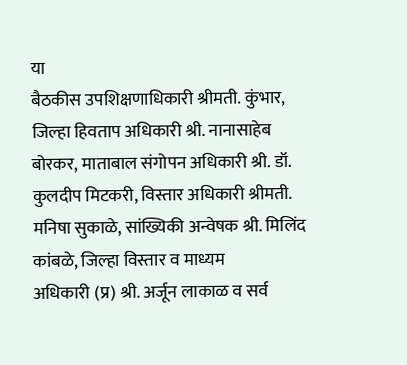या
बैठकीस उपशिक्षणाधिकारी श्रीमती. कुंभार, जिल्हा हिवताप अधिकारी श्री. नानासाहेब
बोरकर, माताबाल संगोपन अधिकारी श्री. डॉ. कुलदीप मिटकरी, विस्तार अधिकारी श्रीमती.
मनिषा सुकाळे, सांख्यिकी अन्वेषक श्री. मिलिंद कांबळे, जिल्हा विस्तार व माध्यम
अधिकारी (प्र) श्री. अर्जून लाकाळ व सर्व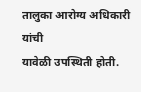तालुका आरोग्य अधिकारी यांची
यावेळी उपस्थिती होती.